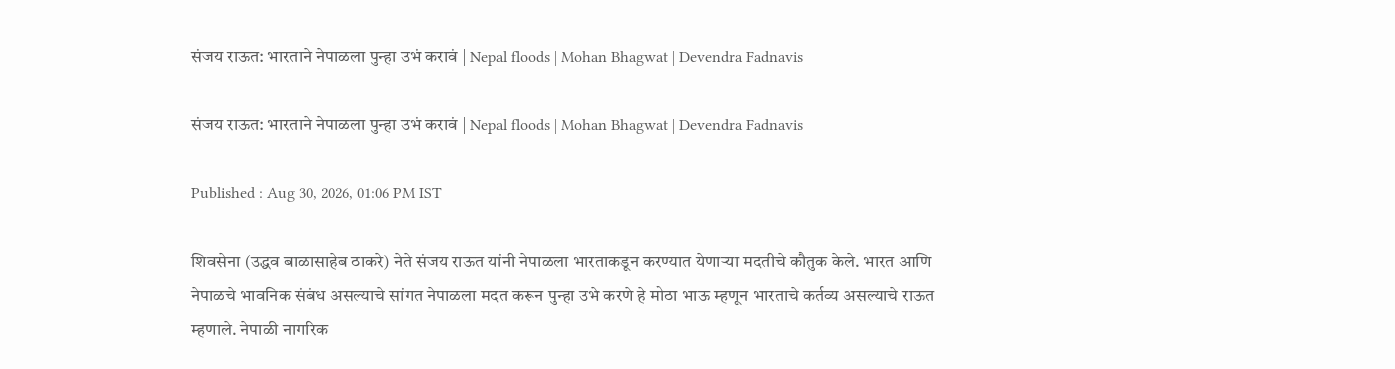संजय राऊत: भारताने नेपाळला पुन्हा उभं करावं | Nepal floods | Mohan Bhagwat | Devendra Fadnavis

संजय राऊत: भारताने नेपाळला पुन्हा उभं करावं | Nepal floods | Mohan Bhagwat | Devendra Fadnavis

Published : Aug 30, 2026, 01:06 PM IST

शिवसेना (उद्धव बाळासाहेब ठाकरे) नेते संजय राऊत यांनी नेपाळला भारताकडून करण्यात येणाऱ्या मदतीचे कौतुक केले. भारत आणि नेपाळचे भावनिक संबंध असल्याचे सांगत नेपाळला मदत करून पुन्हा उभे करणे हे मोठा भाऊ म्हणून भारताचे कर्तव्य असल्याचे राऊत म्हणाले. नेपाळी नागरिक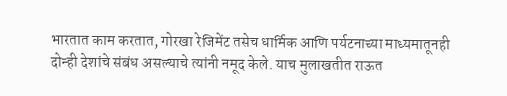भारतात काम करतात, गोरखा रेजिमेंट तसेच धार्मिक आणि पर्यटनाच्या माध्यमातूनही दोन्ही देशांचे संबंध असल्याचे त्यांनी नमूद केले. याच मुलाखतीत राऊत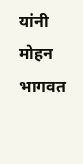यांनी मोहन भागवत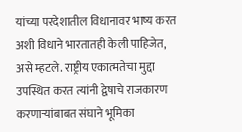यांच्या परदेशातील विधानावर भाष्य करत अशी विधाने भारतातही केली पाहिजेत, असे म्हटले. राष्ट्रीय एकात्मतेचा मुद्दा उपस्थित करत त्यांनी द्वेषाचे राजकारण करणाऱ्यांबाबत संघाने भूमिका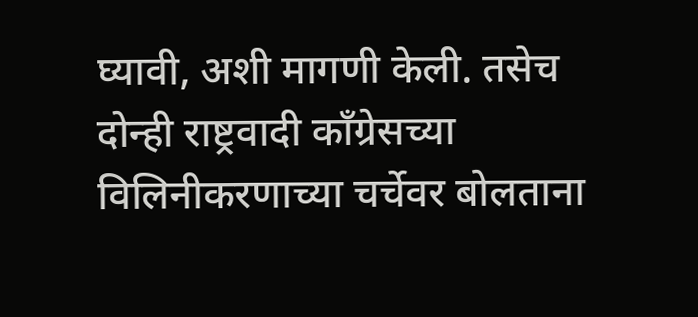घ्यावी, अशी मागणी केली. तसेच दोन्ही राष्ट्रवादी काँग्रेसच्या विलिनीकरणाच्या चर्चेवर बोलताना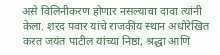असे विलिनीकरण होणार नसल्याचा दावा त्यांनी केला. शरद पवार यांचे राजकीय स्थान अधोरेखित करत जयंत पाटील यांच्या निष्ठा, श्रद्धा आणि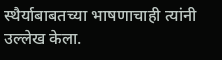स्थैर्याबाबतच्या भाषणाचाही त्यांनी उल्लेख केला.